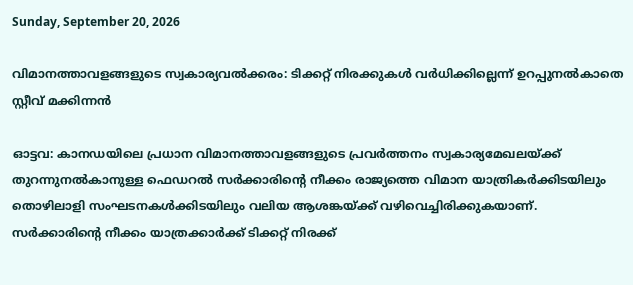Sunday, September 20, 2026

വിമാനത്താവളങ്ങളുടെ സ്വകാര്യവല്‍ക്കരം: ടിക്കറ്റ് നിരക്കുകള്‍ വര്‍ധിക്കില്ലെന്ന് ഉറപ്പുനല്‍കാതെ സ്റ്റീവ് മക്കിന്നന്‍

ഓട്ടവ: കാനഡയിലെ പ്രധാന വിമാനത്താവളങ്ങളുടെ പ്രവര്‍ത്തനം സ്വകാര്യമേഖലയ്ക്ക് തുറന്നുനല്‍കാനുള്ള ഫെഡറല്‍ സര്‍ക്കാരിന്റെ നീക്കം രാജ്യത്തെ വിമാന യാത്രികര്‍ക്കിടയിലും തൊഴിലാളി സംഘടനകള്‍ക്കിടയിലും വലിയ ആശങ്കയ്ക്ക് വഴിവെച്ചിരിക്കുകയാണ്. സര്‍ക്കാരിന്റെ നീക്കം യാത്രക്കാര്‍ക്ക് ടിക്കറ്റ് നിരക്ക്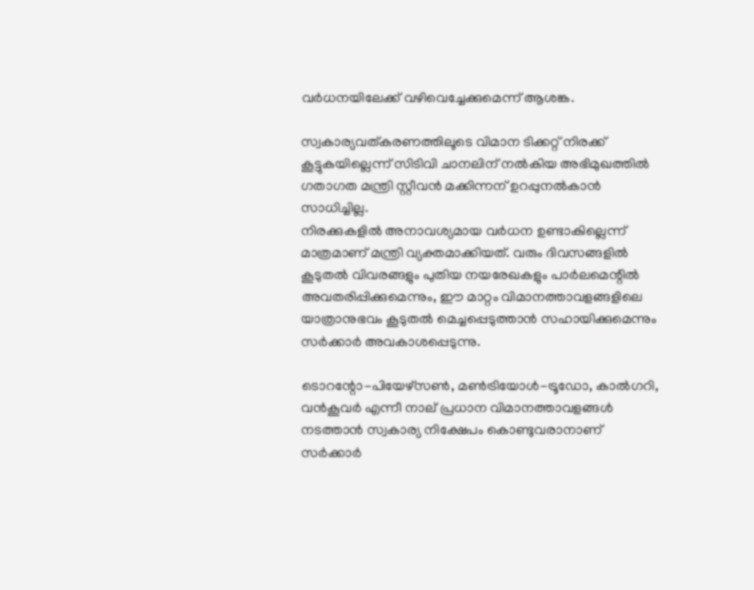വര്‍ധനയിലേക്ക് വഴിവെച്ചേക്കുമെന്ന് ആശങ്ക.

സ്വകാര്യവത്കരണത്തിലൂടെ വിമാന ടിക്കറ്റ് നിരക്ക് കൂട്ടുകയില്ലെന്ന് സിടിവി ചാനലിന് നല്‍കിയ അഭിമുഖത്തില്‍ ഗതാഗത മന്ത്രി സ്റ്റീവന്‍ മക്കിന്നന് ഉറപ്പുനല്‍കാന്‍ സാധിച്ചില്ല.
നിരക്കുകളില്‍ അനാവശ്യമായ വര്‍ധന ഉണ്ടാകില്ലെന്ന് മാത്രമാണ് മന്ത്രി വ്യക്തമാക്കിയത്. വരും ദിവസങ്ങളില്‍ കൂടുതല്‍ വിവരങ്ങളും പുതിയ നയരേഖകളും പാര്‍ലമെന്റില്‍ അവതരിപ്പിക്കുമെന്നും, ഈ മാറ്റം വിമാനത്താവളങ്ങളിലെ യാത്രാനുഭവം കൂടുതല്‍ മെച്ചപ്പെടുത്താന്‍ സഹായിക്കുമെന്നും സര്‍ക്കാര്‍ അവകാശപ്പെടുന്നു.

ടൊറന്റോ-പിയേഴ്സണ്‍, മണ്‍ട്രിയോള്‍-ട്രൂഡോ, കാല്‍ഗറി, വന്‍കൂവര്‍ എന്നീ നാല് പ്രധാന വിമാനത്താവളങ്ങള്‍ നടത്താന്‍ സ്വകാര്യ നിക്ഷേപം കൊണ്ടുവരാനാണ് സര്‍ക്കാര്‍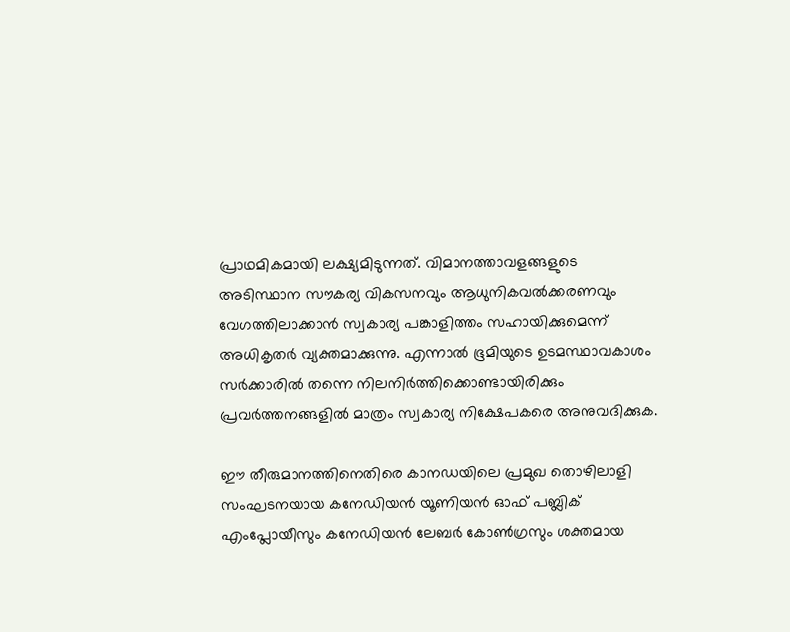പ്രാഥമികമായി ലക്ഷ്യമിടുന്നത്. വിമാനത്താവളങ്ങളുടെ അടിസ്ഥാന സൗകര്യ വികസനവും ആധുനികവല്‍ക്കരണവും വേഗത്തിലാക്കാന്‍ സ്വകാര്യ പങ്കാളിത്തം സഹായിക്കുമെന്ന് അധികൃതര്‍ വ്യക്തമാക്കുന്നു. എന്നാല്‍ ഭൂമിയുടെ ഉടമസ്ഥാവകാശം സര്‍ക്കാരില്‍ തന്നെ നിലനിര്‍ത്തിക്കൊണ്ടായിരിക്കും പ്രവര്‍ത്തനങ്ങളില്‍ മാത്രം സ്വകാര്യ നിക്ഷേപകരെ അനുവദിക്കുക.

ഈ തീരുമാനത്തിനെതിരെ കാനഡയിലെ പ്രമുഖ തൊഴിലാളി സംഘടനയായ കനേഡിയന്‍ യൂണിയന്‍ ഓഫ് പബ്ലിക് എംപ്ലോയീസും കനേഡിയന്‍ ലേബര്‍ കോണ്‍ഗ്രസും ശക്തമായ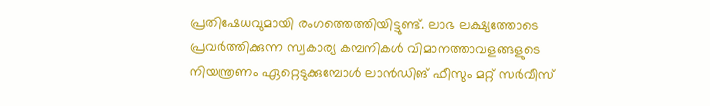പ്രതിഷേധവുമായി രംഗത്തെത്തിയിട്ടുണ്ട്. ലാഭ ലക്ഷ്യത്തോടെ പ്രവര്‍ത്തിക്കുന്ന സ്വകാര്യ കമ്പനികള്‍ വിമാനത്താവളങ്ങളുടെ നിയന്ത്രണം ഏറ്റെടുക്കുമ്പോള്‍ ലാന്‍ഡിങ് ഫീസും മറ്റ് സര്‍വീസ്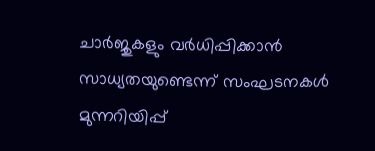ചാര്‍ജുകളും വര്‍ധിപ്പിക്കാന്‍ സാധ്യതയുണ്ടെന്ന് സംഘടനകള്‍ മുന്നറിയിപ്പ്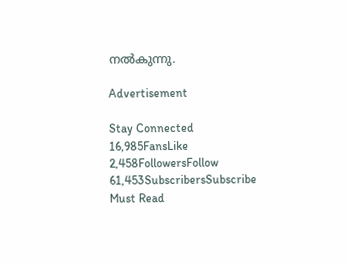നല്‍കുന്നു.

Advertisement

Stay Connected
16,985FansLike
2,458FollowersFollow
61,453SubscribersSubscribe
Must Read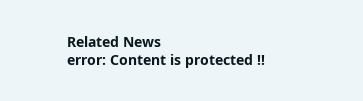Related News
error: Content is protected !!